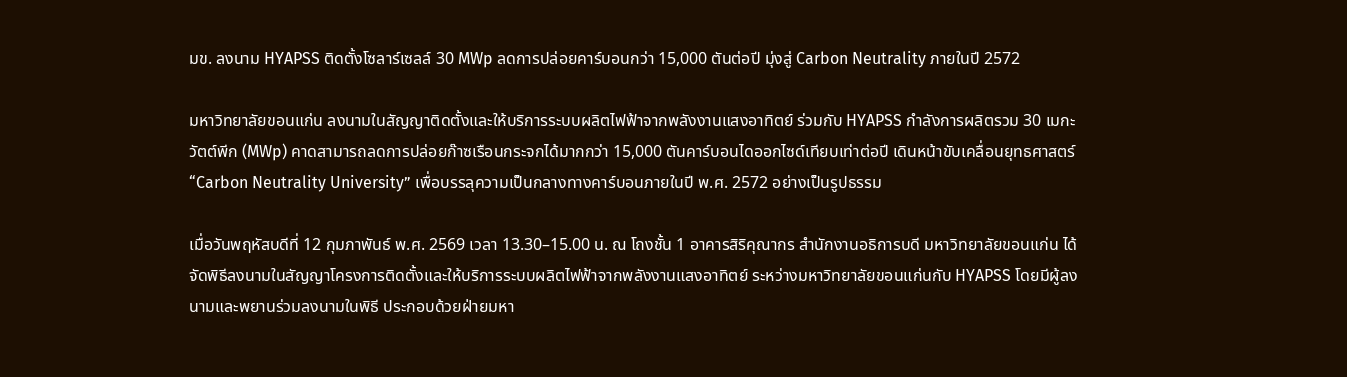มข. ลงนาม HYAPSS ติดตั้งโซลาร์เซลล์ 30 MWp ลดการปล่อยคาร์บอนกว่า 15,000 ตันต่อปี มุ่งสู่ Carbon Neutrality ภายในปี 2572

มหาวิทยาลัยขอนแก่น ลงนามในสัญญาติดตั้งและให้บริการระบบผลิตไฟฟ้าจากพลังงานแสงอาทิตย์ ร่วมกับ HYAPSS กำลังการผลิตรวม 30 เมกะวัตต์พีก (MWp) คาดสามารถลดการปล่อยก๊าซเรือนกระจกได้มากกว่า 15,000 ตันคาร์บอนไดออกไซด์เทียบเท่าต่อปี เดินหน้าขับเคลื่อนยุทธศาสตร์ “Carbon Neutrality University” เพื่อบรรลุความเป็นกลางทางคาร์บอนภายในปี พ.ศ. 2572 อย่างเป็นรูปธรรม

เมื่อวันพฤหัสบดีที่ 12 กุมภาพันธ์ พ.ศ. 2569 เวลา 13.30–15.00 น. ณ โถงชั้น 1 อาคารสิริคุณากร สำนักงานอธิการบดี มหาวิทยาลัยขอนแก่น ได้จัดพิธีลงนามในสัญญาโครงการติดตั้งและให้บริการระบบผลิตไฟฟ้าจากพลังงานแสงอาทิตย์ ระหว่างมหาวิทยาลัยขอนแก่นกับ HYAPSS โดยมีผู้ลงนามและพยานร่วมลงนามในพิธี ประกอบด้วยฝ่ายมหา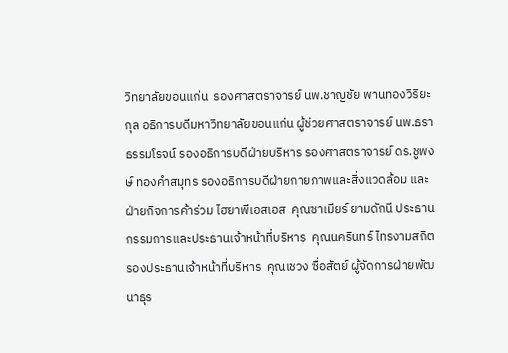วิทยาลัยขอนแก่น  รองศาสตราจารย์ นพ.ชาญชัย พานทองวิริยะกุล อธิการบดีมหาวิทยาลัยขอนแก่น ผู้ช่วยศาสตราจารย์ นพ.ธรา ธรรมโรจน์ รองอธิการบดีฝ่ายบริหาร รองศาสตราจารย์ ดร.ชูพงษ์ ทองคำสมุทร รองอธิการบดีฝ่ายกายภาพและสิ่งแวดล้อม และฝ่ายกิจการค้าร่วม ไฮยาพีเอสเอส  คุณซาเมียร์ ยามดักนี ประธานกรรมการและประธานเจ้าหน้าที่บริหาร  คุณนครินทร์ ไทรงามสถิต รองประธานเจ้าหน้าที่บริหาร  คุณเชวง ซื่อสัตย์ ผู้จัดการฝ่ายพัฒนาธุร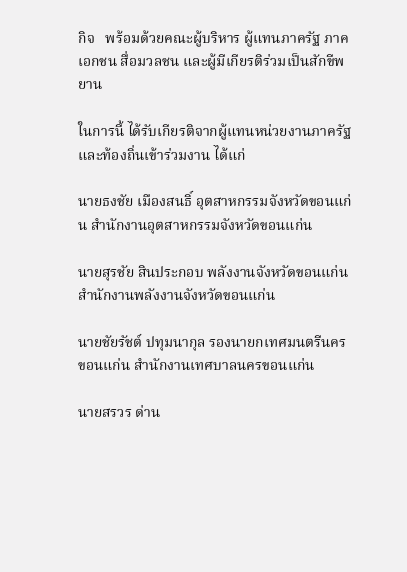กิจ   พร้อมด้วยคณะผู้บริหาร ผู้แทนภาครัฐ ภาคเอกชน สื่อมวลชน และผู้มีเกียรติร่วมเป็นสักขีพยาน

ในการนี้ ได้รับเกียรติจากผู้แทนหน่วยงานภาครัฐและท้องถิ่นเข้าร่วมงาน ได้แก่

นายธงชัย เมืองสนธิ์ อุตสาหกรรมจังหวัดขอนแก่น สำนักงานอุตสาหกรรมจังหวัดขอนแก่น

นายสุรชัย สินประกอบ พลังงานจังหวัดขอนแก่น สำนักงานพลังงานจังหวัดขอนแก่น

นายชัยรัชต์ ปทุมนากุล รองนายกเทศมนตรีนครขอนแก่น สำนักงานเทศบาลนครขอนแก่น

นายสรวร ด่าน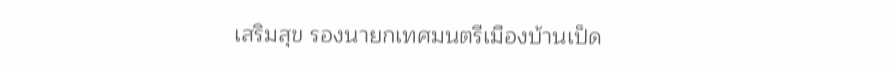เสริมสุข รองนายกเทศมนตรีเมืองบ้านเป็ด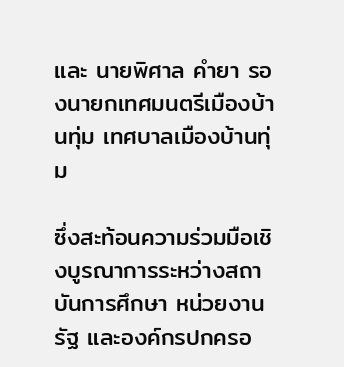และ นายพิศาล คำยา รองนายกเทศมนตรีเมืองบ้านทุ่ม เทศบาลเมืองบ้านทุ่ม

ซึ่งสะท้อนความร่วมมือเชิงบูรณาการระหว่างสถาบันการศึกษา หน่วยงานรัฐ และองค์กรปกครอ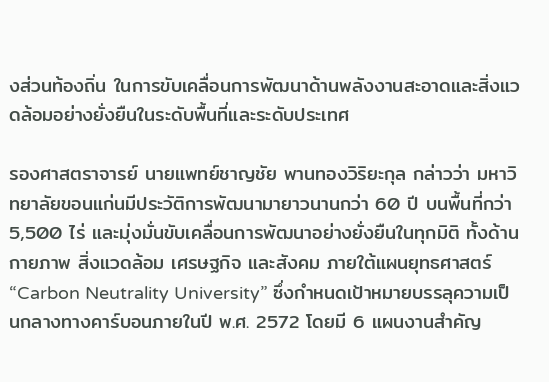งส่วนท้องถิ่น ในการขับเคลื่อนการพัฒนาด้านพลังงานสะอาดและสิ่งแวดล้อมอย่างยั่งยืนในระดับพื้นที่และระดับประเทศ

รองศาสตราจารย์ นายแพทย์ชาญชัย พานทองวิริยะกุล กล่าวว่า มหาวิทยาลัยขอนแก่นมีประวัติการพัฒนามายาวนานกว่า 60 ปี บนพื้นที่กว่า 5,500 ไร่ และมุ่งมั่นขับเคลื่อนการพัฒนาอย่างยั่งยืนในทุกมิติ ทั้งด้านกายภาพ สิ่งแวดล้อม เศรษฐกิจ และสังคม ภายใต้แผนยุทธศาสตร์ “Carbon Neutrality University” ซึ่งกำหนดเป้าหมายบรรลุความเป็นกลางทางคาร์บอนภายในปี พ.ศ. 2572 โดยมี 6 แผนงานสำคัญ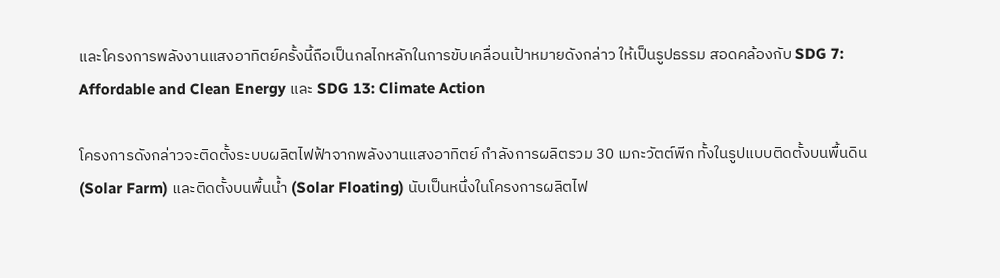และโครงการพลังงานแสงอาทิตย์ครั้งนี้ถือเป็นกลไกหลักในการขับเคลื่อนเป้าหมายดังกล่าว ให้เป็นรูปธรรม สอดคล้องกับ SDG 7: Affordable and Clean Energy และ SDG 13: Climate Action

โครงการดังกล่าวจะติดตั้งระบบผลิตไฟฟ้าจากพลังงานแสงอาทิตย์ กำลังการผลิตรวม 30 เมกะวัตต์พีก ทั้งในรูปแบบติดตั้งบนพื้นดิน (Solar Farm) และติดตั้งบนพื้นน้ำ (Solar Floating) นับเป็นหนึ่งในโครงการผลิตไฟ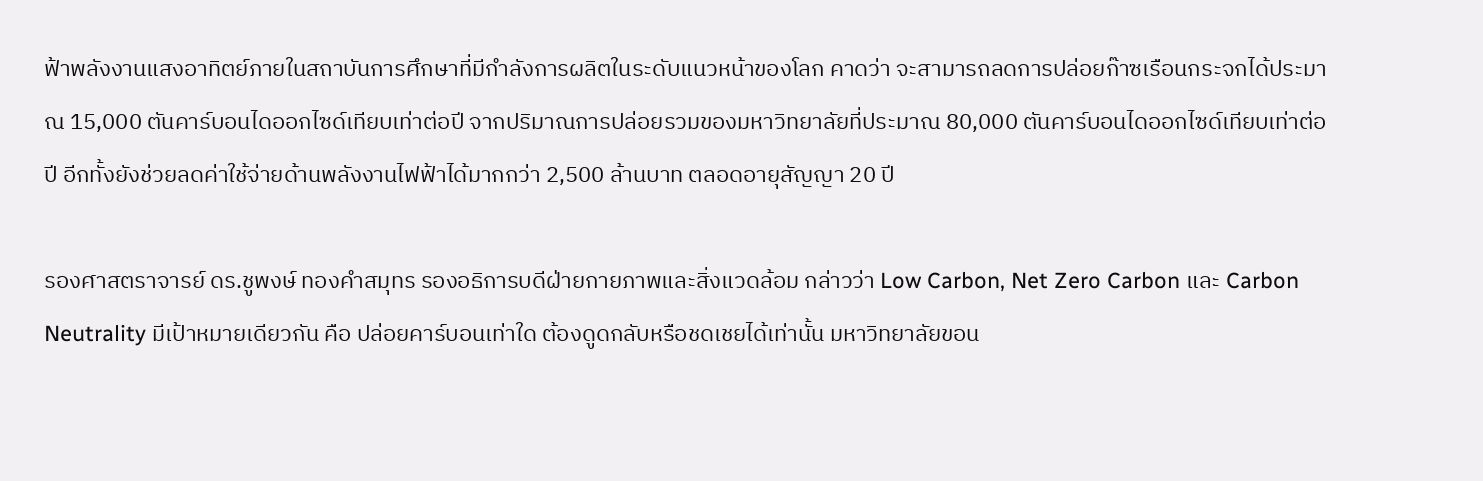ฟ้าพลังงานแสงอาทิตย์ภายในสถาบันการศึกษาที่มีกำลังการผลิตในระดับแนวหน้าของโลก คาดว่า จะสามารถลดการปล่อยก๊าซเรือนกระจกได้ประมาณ 15,000 ตันคาร์บอนไดออกไซด์เทียบเท่าต่อปี จากปริมาณการปล่อยรวมของมหาวิทยาลัยที่ประมาณ 80,000 ตันคาร์บอนไดออกไซด์เทียบเท่าต่อปี อีกทั้งยังช่วยลดค่าใช้จ่ายด้านพลังงานไฟฟ้าได้มากกว่า 2,500 ล้านบาท ตลอดอายุสัญญา 20 ปี

รองศาสตราจารย์ ดร.ชูพงษ์ ทองคำสมุทร รองอธิการบดีฝ่ายกายภาพและสิ่งแวดล้อม กล่าวว่า Low Carbon, Net Zero Carbon และ Carbon Neutrality มีเป้าหมายเดียวกัน คือ ปล่อยคาร์บอนเท่าใด ต้องดูดกลับหรือชดเชยได้เท่านั้น มหาวิทยาลัยขอน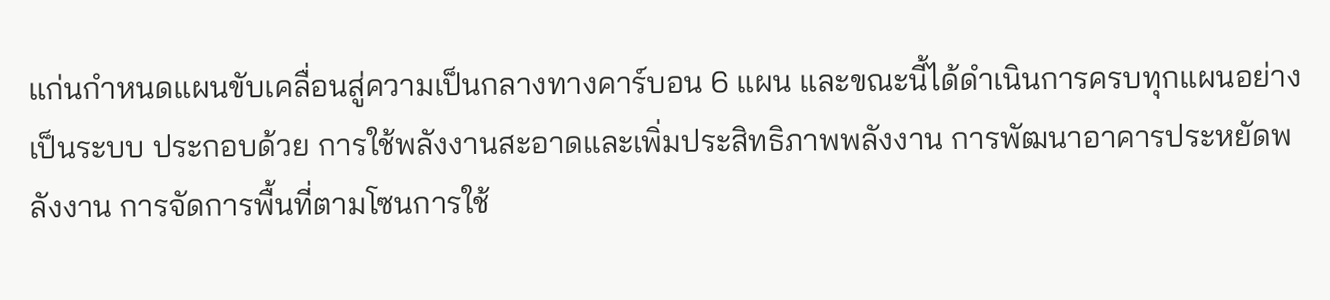แก่นกำหนดแผนขับเคลื่อนสู่ความเป็นกลางทางคาร์บอน 6 แผน และขณะนี้ได้ดำเนินการครบทุกแผนอย่างเป็นระบบ ประกอบด้วย การใช้พลังงานสะอาดและเพิ่มประสิทธิภาพพลังงาน การพัฒนาอาคารประหยัดพลังงาน การจัดการพื้นที่ตามโซนการใช้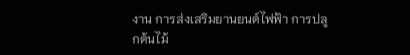งาน การส่งเสริมยานยนต์ไฟฟ้า การปลูกต้นไม้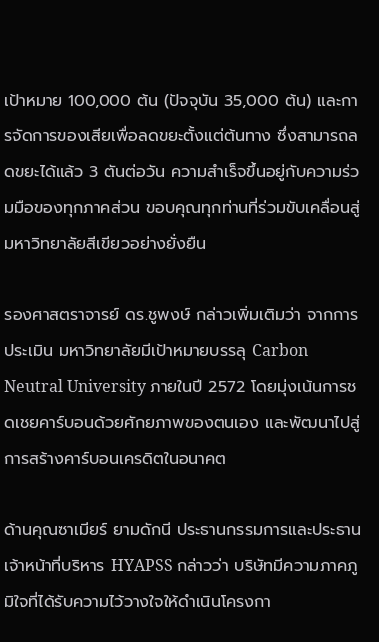เป้าหมาย 100,000 ต้น (ปัจจุบัน 35,000 ต้น) และการจัดการของเสียเพื่อลดขยะตั้งแต่ต้นทาง ซึ่งสามารถลดขยะได้แล้ว 3 ตันต่อวัน ความสำเร็จขึ้นอยู่กับความร่วมมือของทุกภาคส่วน ขอบคุณทุกท่านที่ร่วมขับเคลื่อนสู่มหาวิทยาลัยสีเขียวอย่างยั่งยืน

รองศาสตราจารย์ ดร.ชูพงษ์ กล่าวเพิ่มเติมว่า จากการประเมิน มหาวิทยาลัยมีเป้าหมายบรรลุ Carbon Neutral University ภายในปี 2572 โดยมุ่งเน้นการชดเชยคาร์บอนด้วยศักยภาพของตนเอง และพัฒนาไปสู่การสร้างคาร์บอนเครดิตในอนาคต

ด้านคุณซาเมียร์ ยามดักนี ประธานกรรมการและประธานเจ้าหน้าที่บริหาร HYAPSS กล่าวว่า บริษัทมีความภาคภูมิใจที่ได้รับความไว้วางใจให้ดำเนินโครงกา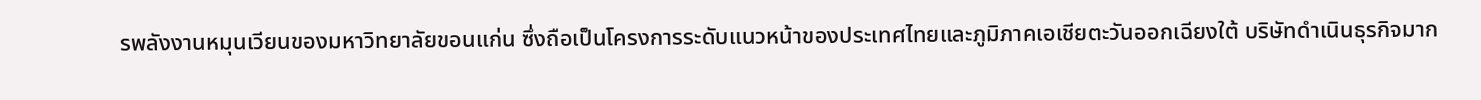รพลังงานหมุนเวียนของมหาวิทยาลัยขอนแก่น ซึ่งถือเป็นโครงการระดับแนวหน้าของประเทศไทยและภูมิภาคเอเชียตะวันออกเฉียงใต้ บริษัทดำเนินธุรกิจมาก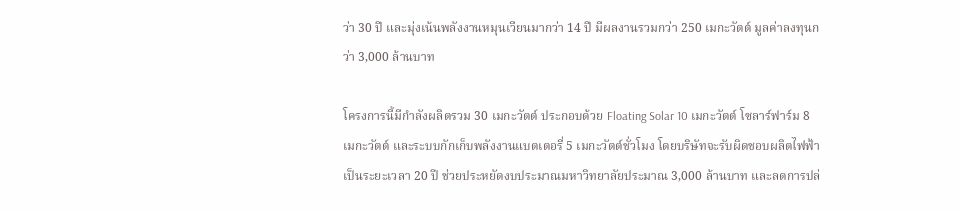ว่า 30 ปี และมุ่งเน้นพลังงานหมุนเวียนมากว่า 14 ปี มีผลงานรวมกว่า 250 เมกะวัตต์ มูลค่าลงทุนกว่า 3,000 ล้านบาท

โครงการนี้มีกำลังผลิตรวม 30 เมกะวัตต์ ประกอบด้วย Floating Solar 10 เมกะวัตต์ โซลาร์ฟาร์ม 8 เมกะวัตต์ และระบบกักเก็บพลังงานแบตเตอรี่ 5 เมกะวัตต์ชั่วโมง โดยบริษัทจะรับผิดชอบผลิตไฟฟ้าเป็นระยะเวลา 20 ปี ช่วยประหยัดงบประมาณมหาวิทยาลัยประมาณ 3,000 ล้านบาท และลดการปล่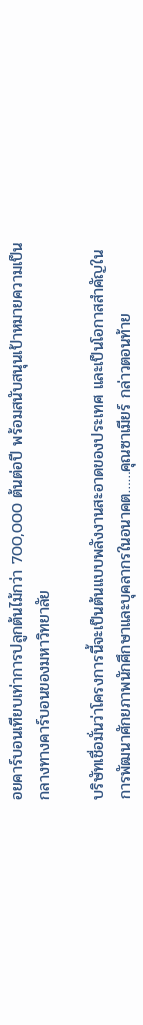อยคาร์บอนเทียบเท่าการปลูกต้นไม้กว่า 700,000 ต้นต่อปี พร้อมสนับสนุนเป้าหมายความเป็นกลางทางคาร์บอนของมหาวิทยาลัย

บริษัทเชื่อมั่นว่าโครงการนี้จะเป็นต้นแบบพลังงานสะอาดของประเทศ และเป็นโอกาสสำคัญในการพัฒนาศักยภาพนักศึกษาและบุคลากรในอนาคต……คุณซาเมียร์ กล่าวตอนท้าย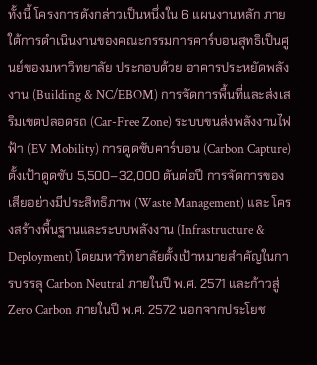ทั้งนี้ โครงการดังกล่าวเป็นหนึ่งใน 6 แผนงานหลัก ภายใต้การดำเนินงานของคณะกรรมการคาร์บอนสุทธิเป็นศูนย์ของมหาวิทยาลัย ประกอบด้วย อาคารประหยัดพลังงาน (Building & NC/EBOM) การจัดการพื้นที่และส่งเสริมเขตปลอดรถ (Car-Free Zone) ระบบขนส่งพลังงานไฟฟ้า (EV Mobility) การดูดซับคาร์บอน (Carbon Capture) ตั้งเป้าดูดซับ 5,500–32,000 ตันต่อปี การจัดการของเสียอย่างมีประสิทธิภาพ (Waste Management) และ โครงสร้างพื้นฐานและระบบพลังงาน (Infrastructure & Deployment) โดยมหาวิทยาลัยตั้งเป้าหมายสำคัญในการบรรลุ Carbon Neutral ภายในปี พ.ศ. 2571 และก้าวสู่ Zero Carbon ภายในปี พ.ศ. 2572 นอกจากประโยช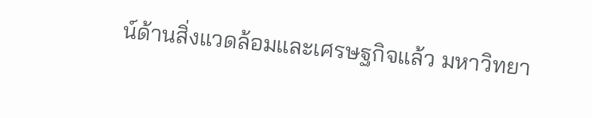น์ด้านสิ่งแวดล้อมและเศรษฐกิจแล้ว มหาวิทยา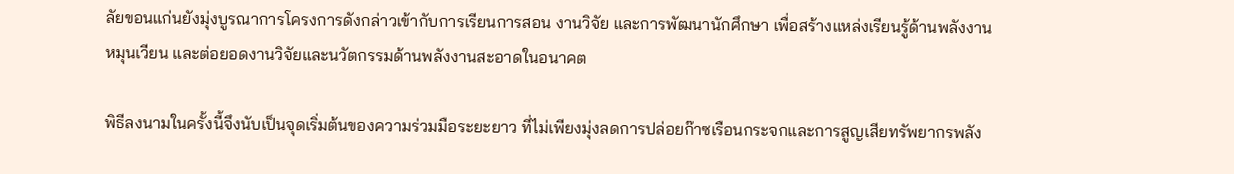ลัยขอนแก่นยังมุ่งบูรณาการโครงการดังกล่าวเข้ากับการเรียนการสอน งานวิจัย และการพัฒนานักศึกษา เพื่อสร้างแหล่งเรียนรู้ด้านพลังงานหมุนเวียน และต่อยอดงานวิจัยและนวัตกรรมด้านพลังงานสะอาดในอนาคต

พิธีลงนามในครั้งนี้จึงนับเป็นจุดเริ่มต้นของความร่วมมือระยะยาว ที่ไม่เพียงมุ่งลดการปล่อยก๊าซเรือนกระจกและการสูญเสียทรัพยากรพลัง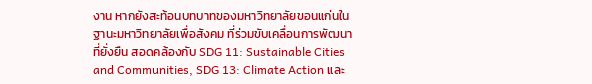งาน หากยังสะท้อนบทบาทของมหาวิทยาลัยขอนแก่นในฐานะมหาวิทยาลัยเพื่อสังคม ที่ร่วมขับเคลื่อนการพัฒนาที่ยั่งยืน สอดคล้องกับ SDG 11: Sustainable Cities and Communities, SDG 13: Climate Action และ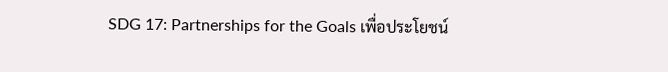SDG 17: Partnerships for the Goals เพื่อประโยชน์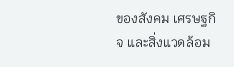ของสังคม เศรษฐกิจ และสิ่งแวดล้อม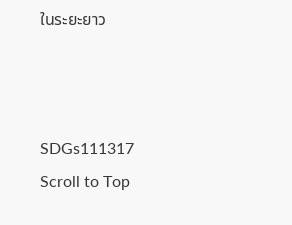ในระยะยาว



SDGs111317
Scroll to Top